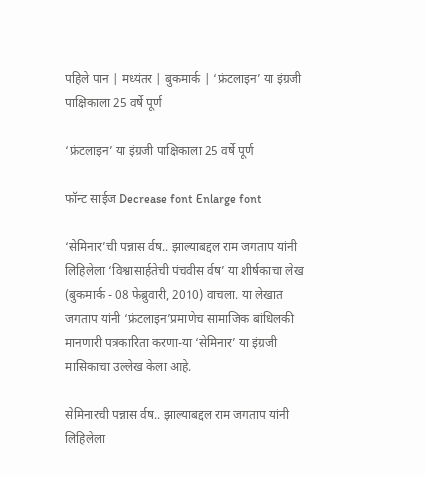पहिले पान | मध्यंतर | बुकमार्क | ‘फ्रंटलाइन’ या इंग्रजी पाक्षिकाला 25 वर्षे पूर्ण

‘फ्रंटलाइन’ या इंग्रजी पाक्षिकाला 25 वर्षे पूर्ण

फॉन्ट साईज Decrease font Enlarge font

‘सेमिनार’ची पन्नास र्वष.. झाल्याबद्दल राम जगताप यांनी लिहिलेला ‘विश्वासार्हतेची पंचवीस र्वष’ या शीर्षकाचा लेख (बुकमार्क - 08 फेब्रुवारी, 2010) वाचला. या लेखात जगताप यांनी ‘फ्रंटलाइन’प्रमाणेच सामाजिक बांधिलकी मानणारी पत्रकारिता करणा-या ‘सेमिनार’ या इंग्रजी मासिकाचा उल्लेख केला आहे.

सेमिनारची पन्नास र्वष.. झाल्याबद्दल राम जगताप यांनी लिहिलेला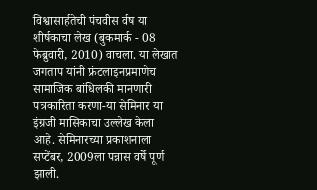विश्वासार्हतेची पंचवीस र्वष या शीर्षकाचा लेख (बुकमार्क - 08 फेब्रुवारी, 2010) वाचला. या लेखात जगताप यांनी फ्रंटलाइनप्रमाणेच सामाजिक बांधिलकी मानणारी पत्रकारिता करणा-या सेमिनार या इंग्रजी मासिकाचा उल्लेख केला आहे. सेमिनारच्या प्रकाशनाला सप्टेंबर, 2009ला पन्नास वर्षे पूर्ण झाली.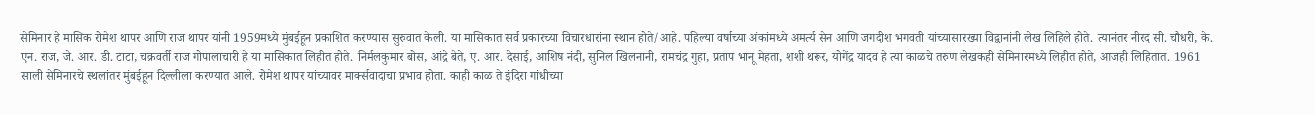सेमिनार हे मासिक रोमेश थापर आणि राज थापर यांनी 1959मध्ये मुंबईहून प्रकाशित करण्यास सुरुवात केली. या मासिकात सर्व प्रकारच्या विचारधारांना स्थान होते/आहे. पहिल्या वर्षाच्या अंकांमध्ये अमर्त्य सेन आणि जगदीश भगवती यांच्यासारख्या विद्वानांनी लेख लिहिले होते. त्यानंतर नीरद सी. चौधरी, के. एन. राज, जे. आर. डी. टाटा, चक्रवर्ती राज गोपालाचारी हे या मासिकात लिहीत होते. निर्मलकुमार बोस, आंद्रे बेते, ए. आर. देसाई, आशिष नंदी, सुनिल खिलनानी, रामचंद्र गुहा, प्रताप भानू मेहता, शशी थरूर, योगेंद्र यादव हे त्या काळचे तरुण लेखकही सेमिनारमध्ये लिहीत होते, आजही लिहितात. 1961 साली सेमिनारचे स्थलांतर मुंबईहून दिल्लीला करण्यात आले. रोमेश थापर यांच्यावर मार्क्‍सवादाचा प्रभाव होता. काही काळ ते इंदिरा गांधीच्या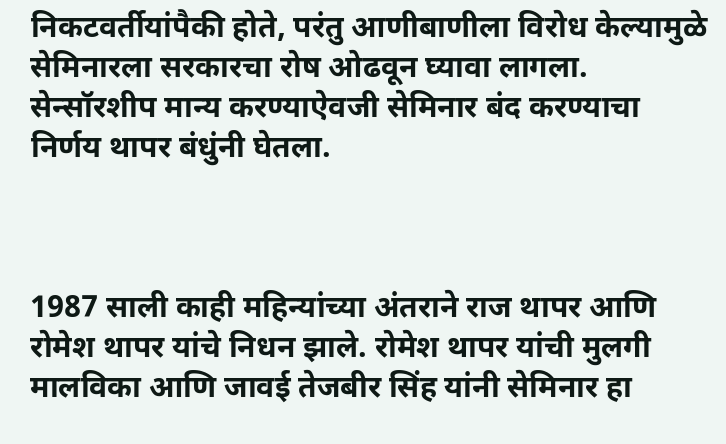निकटवर्तीयांपैकी होते, परंतु आणीबाणीला विरोध केल्यामुळे सेमिनारला सरकारचा रोष ओढवून घ्यावा लागला. सेन्सॉरशीप मान्य करण्याऐवजी सेमिनार बंद करण्याचा निर्णय थापर बंधुंनी घेतला.



1987 साली काही महिन्यांच्या अंतराने राज थापर आणि रोमेश थापर यांचे निधन झाले. रोमेश थापर यांची मुलगी मालविका आणि जावई तेजबीर सिंह यांनी सेमिनार हा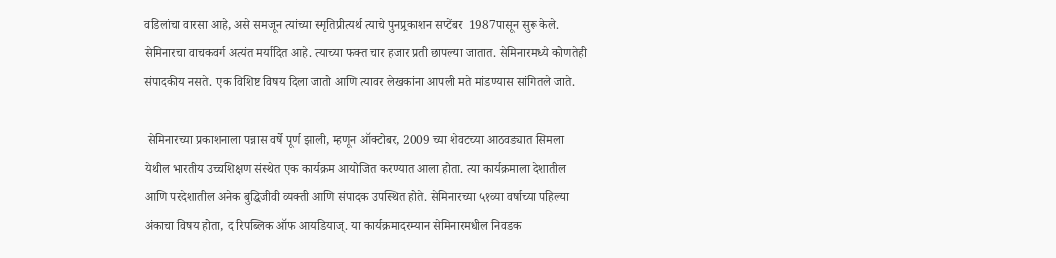वडिलांचा वारसा आहे, असे समजून त्यांच्या स्मृतिप्रीत्यर्थ त्याचे पुनप्र्रकाशन सप्टेंबर  1987पासून सुरू केले. सेमिनारचा वाचकवर्ग अत्यंत मर्यादित आहे. त्याच्या फक्त चार हजार प्रती छापल्या जातात. सेमिनारमध्ये कोणतेही संपादकीय नसते. एक विशिष्ट विषय दिला जातो आणि त्यावर लेखकांना आपली मते मांडण्यास सांगितले जाते.

 सेमिनारच्या प्रकाशनाला पन्नास वर्षे पूर्ण झाली, म्हणून ऑक्टोबर, 2009 च्या शेवटच्या आठवड्यात सिमला येथील भारतीय उच्चशिक्षण संस्थेत एक कार्यक्रम आयोजित करण्यात आला होता. त्या कार्यक्रमाला देशातील आणि परदेशातील अनेक बुद्धिजीवी व्यक्ती आणि संपादक उपस्थित होते. सेमिनारच्या ५१व्या वर्षाच्या पहिल्या अंकाचा विषय होता, द रिपब्लिक ऑफ आयडियाज्. या कार्यक्रमादरम्यान सेमिनारमधील निवडक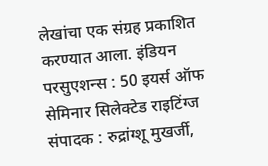लेखांचा एक संग्रह प्रकाशित करण्यात आला. इंडियन परसुएशन्स : 50 इयर्स ऑफ सेमिनार सिलेक्टेड राइटिंग्ज संपादक : रुद्रांग्शू मुखर्जी,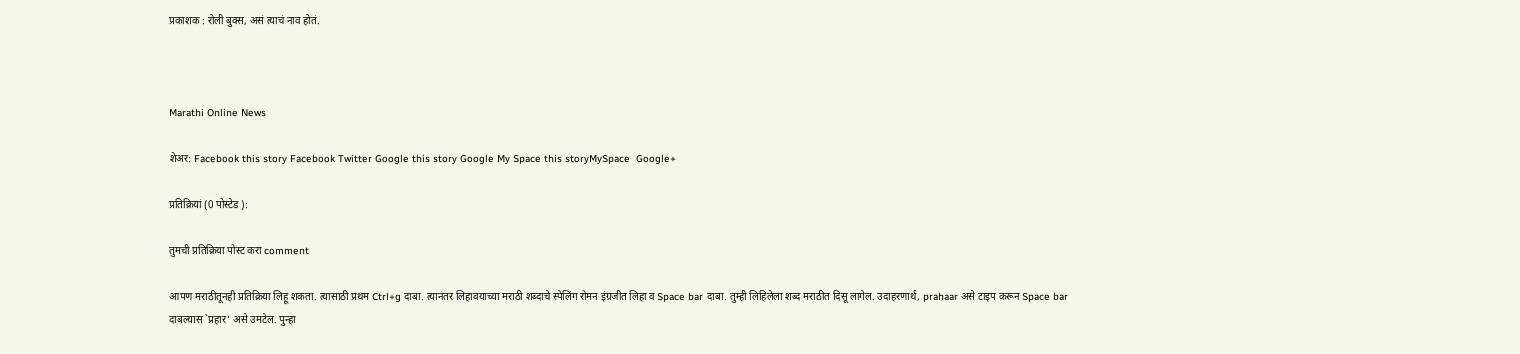प्रकाशक : रोली बुक्स, असं त्याचं नाव होतं.



Marathi Online News

शेअर: Facebook this story Facebook Twitter Google this story Google My Space this storyMySpace  Google+

प्रतिक्रियां (0 पोस्टेड ):

तुमची प्रतिक्रिया पोस्ट करा comment

आपण मराठीतूनही प्रतिक्रिया लिहू शकता. त्यासाठी प्रथम Ctrl+g दाबा. त्यानंतर लिहावयाच्या मराठी शब्दाचे स्पेलिंग रोमन इंग्रजीत लिहा व Space bar दाबा. तुम्ही लिहिलेला शब्द मराठीत दिसू लागेल. उदाहरणार्थ, prahaar असे टाइप करून Space bar दाबल्यास `प्रहार’ असे उमटेल. पुन्हा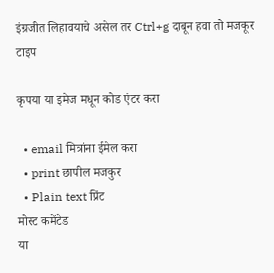इंग्रजीत लिहावयाचे असेल तर Ctrl+g दाबून हवा तो मजकूर टाइप

कृपया या इमेज मधून कोड एंटर करा

  • email मित्रांना ईमेल करा
  • print छापील मजकुर
  • Plain text प्रिंट
मोस्ट कमेंटेड
या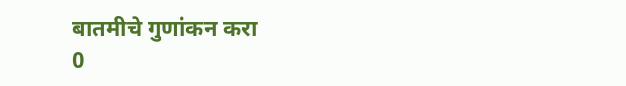बातमीचे गुणांकन करा
0